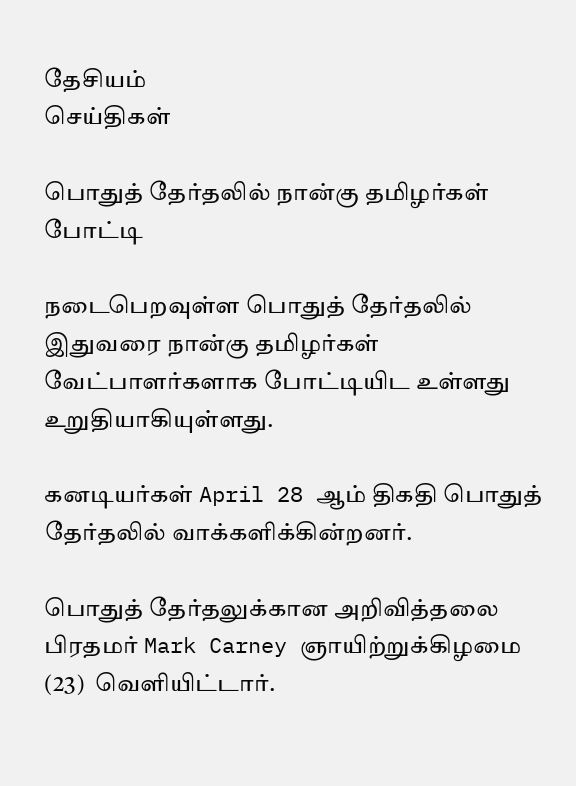தேசியம்
செய்திகள்

பொதுத் தேர்தலில் நான்கு தமிழர்கள் போட்டி

நடைபெறவுள்ள பொதுத் தேர்தலில் இதுவரை நான்கு தமிழர்கள் வேட்பாளர்களாக போட்டியிட உள்ளது உறுதியாகியுள்ளது.

கனடியர்கள் April 28 ஆம் திகதி பொதுத் தேர்தலில் வாக்களிக்கின்றனர்.

பொதுத் தேர்தலுக்கான அறிவித்தலை பிரதமர் Mark Carney ஞாயிற்றுக்கிழமை (23)  வெளியிட்டார்.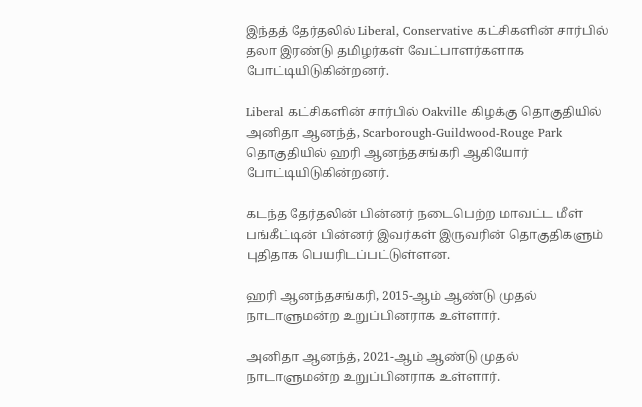இந்தத் தேர்தலில் Liberal, Conservative கட்சிகளின் சார்பில் தலா இரண்டு தமிழர்கள் வேட்பாளர்களாக போட்டியிடுகின்றனர்.

Liberal கட்சிகளின் சார்பில் Oakville கிழக்கு தொகுதியில் அனிதா ஆனந்த், Scarborough-Guildwood-Rouge Park தொகுதியில் ஹரி ஆனந்தசங்கரி ஆகியோர் போட்டியிடுகின்றனர்.

கடந்த தேர்தலின் பின்னர் நடைபெற்ற மாவட்ட மீள் பங்கீட்டின் பின்னர் இவர்கள் இருவரின் தொகுதிகளும் புதிதாக பெயரிடப்பட்டுள்ளன.

ஹரி ஆனந்தசங்கரி, 2015-ஆம் ஆண்டு முதல் நாடாளுமன்ற உறுப்பினராக உள்ளார்.

அனிதா ஆனந்த், 2021-ஆம் ஆண்டு முதல் நாடாளுமன்ற உறுப்பினராக உள்ளார்.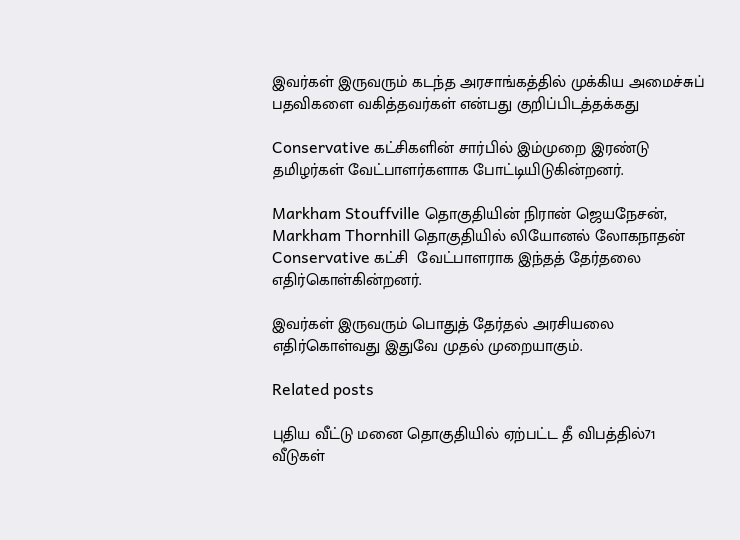இவர்கள் இருவரும் கடந்த அரசாங்கத்தில் முக்கிய அமைச்சுப் பதவிகளை வகித்தவர்கள் என்பது குறிப்பிடத்தக்கது

Conservative கட்சிகளின் சார்பில் இம்முறை இரண்டு தமிழர்கள் வேட்பாளர்களாக போட்டியிடுகின்றனர்.

Markham Stouffville தொகுதியின் நிரான் ஜெயநேசன், Markham Thornhill தொகுதியில் லியோனல் லோகநாதன் Conservative கட்சி  வேட்பாளராக இந்தத் தேர்தலை எதிர்கொள்கின்றனர்.

இவர்கள் இருவரும் பொதுத் தேர்தல் அரசியலை எதிர்கொள்வது இதுவே முதல் முறையாகும்.

Related posts

புதிய வீட்டு மனை தொகுதியில் ஏற்பட்ட தீ விபத்தில்71 வீடுகள்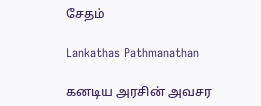சேதம்

Lankathas Pathmanathan

கனடிய அரசின் அவசர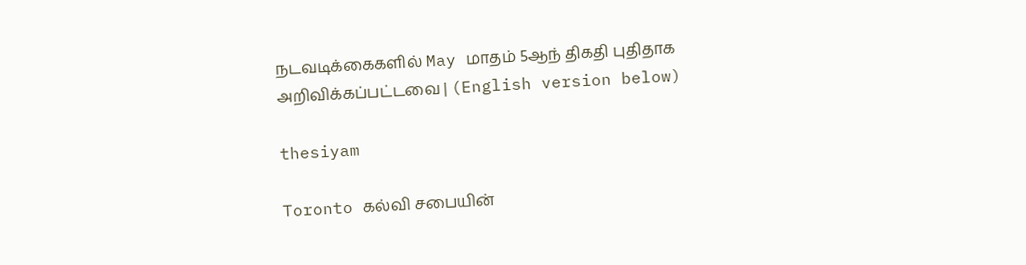நடவடிக்கைகளில் May மாதம் 5ஆந் திகதி புதிதாக அறிவிக்கப்பட்டவை | (English version below)

thesiyam

Toronto கல்வி சபையின்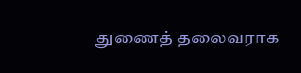துணைத் தலைவராக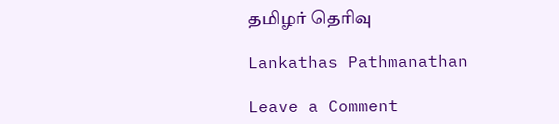தமிழர் தெரிவு

Lankathas Pathmanathan

Leave a Comment